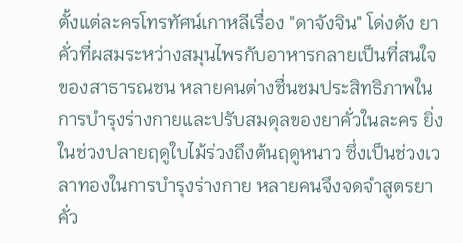ตั้งแต่ละครโทรทัศน์เกาหลีเรื่อง "ดาจังจิน" โด่งดัง ยาคั่วที่ผสมระหว่างสมุนไพรกับอาหารกลายเป็นที่สนใจของสาธารณชน หลายคนต่างชื่นชมประสิทธิภาพในการบำรุงร่างกายและปรับสมดุลของยาคั่วในละคร ยิ่งในช่วงปลายฤดูใบไม้ร่วงถึงต้นฤดูหนาว ซึ่งเป็นช่วงเวลาทองในการบำรุงร่างกาย หลายคนจึงจดจำสูตรยาคั่ว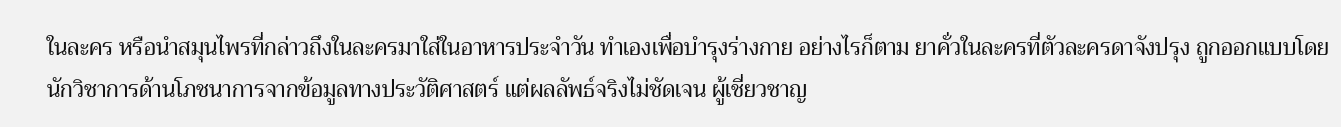ในละคร หรือนำสมุนไพรที่กล่าวถึงในละครมาใส่ในอาหารประจำวัน ทำเองเพื่อบำรุงร่างกาย อย่างไรก็ตาม ยาคั่วในละครที่ตัวละครดาจังปรุง ถูกออกแบบโดยนักวิชาการด้านโภชนาการจากข้อมูลทางประวัติศาสตร์ แต่ผลลัพธ์จริงไม่ชัดเจน ผู้เชี่ยวชาญ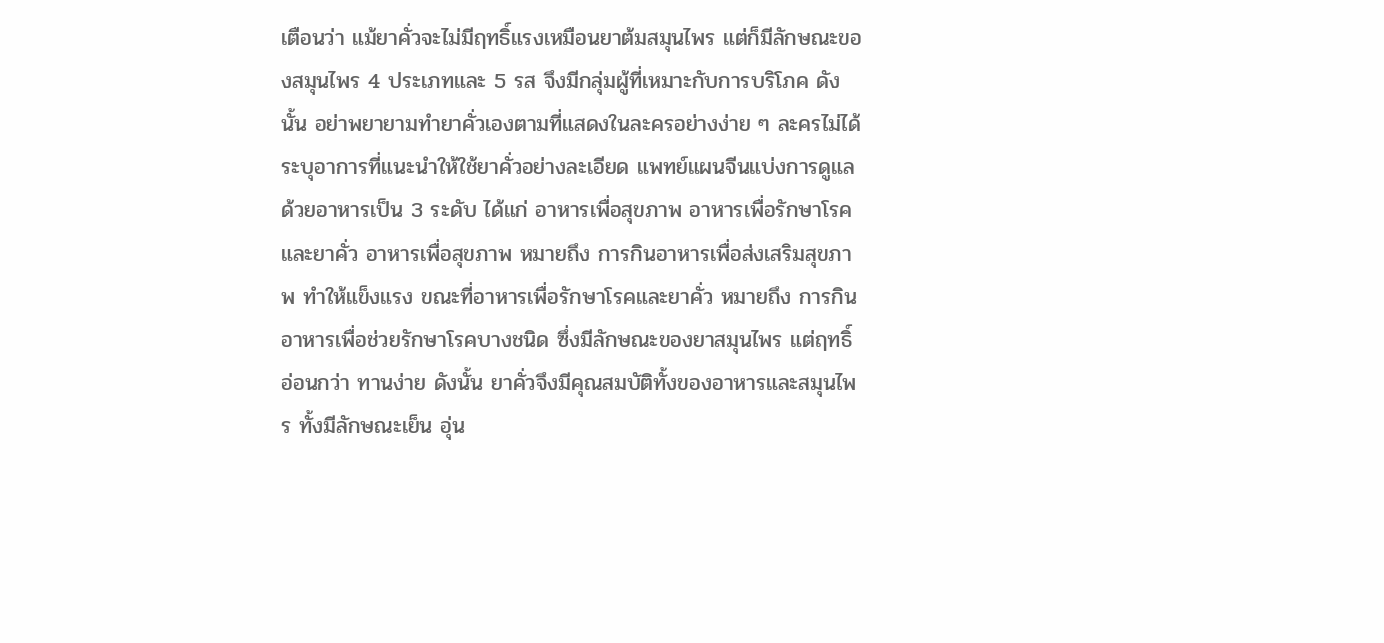เตือนว่า แม้ยาคั่วจะไม่มีฤทธิ์แรงเหมือนยาต้มสมุนไพร แต่ก็มีลักษณะของสมุนไพร 4 ประเภทและ 5 รส จึงมีกลุ่มผู้ที่เหมาะกับการบริโภค ดังนั้น อย่าพยายามทำยาคั่วเองตามที่แสดงในละครอย่างง่าย ๆ ละครไม่ได้ระบุอาการที่แนะนำให้ใช้ยาคั่วอย่างละเอียด แพทย์แผนจีนแบ่งการดูแลด้วยอาหารเป็น 3 ระดับ ได้แก่ อาหารเพื่อสุขภาพ อาหารเพื่อรักษาโรค และยาคั่ว อาหารเพื่อสุขภาพ หมายถึง การกินอาหารเพื่อส่งเสริมสุขภาพ ทำให้แข็งแรง ขณะที่อาหารเพื่อรักษาโรคและยาคั่ว หมายถึง การกินอาหารเพื่อช่วยรักษาโรคบางชนิด ซึ่งมีลักษณะของยาสมุนไพร แต่ฤทธิ์อ่อนกว่า ทานง่าย ดังนั้น ยาคั่วจึงมีคุณสมบัติทั้งของอาหารและสมุนไพร ทั้งมีลักษณะเย็น อุ่น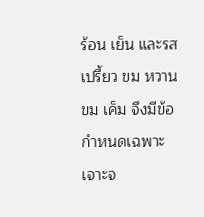ร้อน เย็น และรสเปรี้ยว ขม หวาน ขม เค็ม จึงมีข้อกำหนดเฉพาะเจาะจ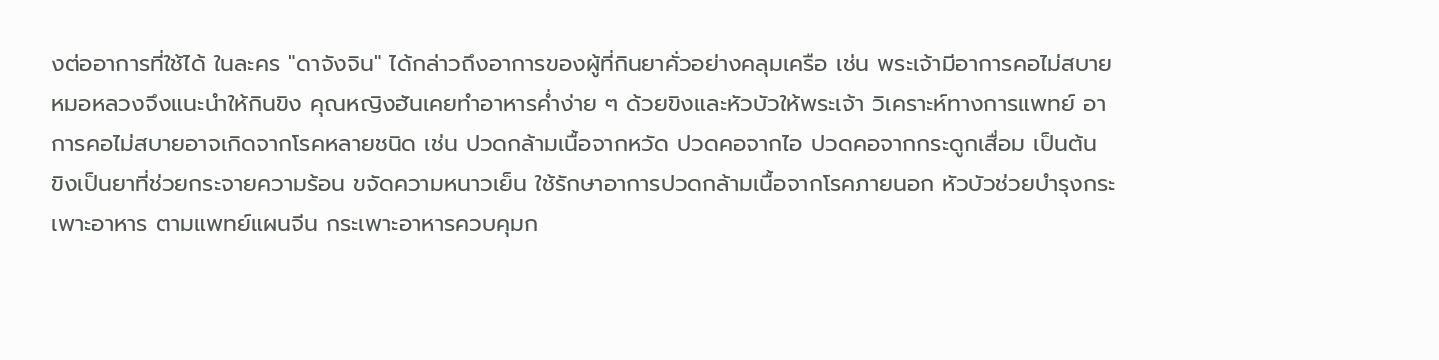งต่ออาการที่ใช้ได้ ในละคร "ดาจังจิน" ได้กล่าวถึงอาการของผู้ที่กินยาคั่วอย่างคลุมเครือ เช่น พระเจ้ามีอาการคอไม่สบาย หมอหลวงจึงแนะนำให้กินขิง คุณหญิงฮันเคยทำอาหารค่ำง่าย ๆ ด้วยขิงและหัวบัวให้พระเจ้า วิเคราะห์ทางการแพทย์ อาการคอไม่สบายอาจเกิดจากโรคหลายชนิด เช่น ปวดกล้ามเนื้อจากหวัด ปวดคอจากไอ ปวดคอจากกระดูกเสื่อม เป็นต้น ขิงเป็นยาที่ช่วยกระจายความร้อน ขจัดความหนาวเย็น ใช้รักษาอาการปวดกล้ามเนื้อจากโรคภายนอก หัวบัวช่วยบำรุงกระเพาะอาหาร ตามแพทย์แผนจีน กระเพาะอาหารควบคุมก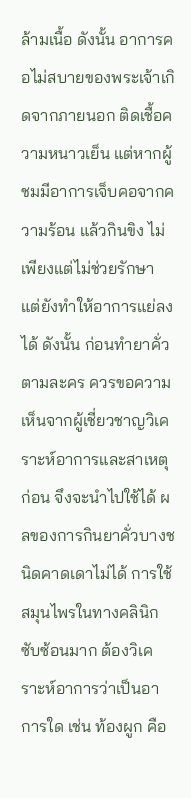ล้ามเนื้อ ดังนั้น อาการคอไม่สบายของพระเจ้าเกิดจากภายนอก ติดเชื้อความหนาวเย็น แต่หากผู้ชมมีอาการเจ็บคอจากความร้อน แล้วกินขิง ไม่เพียงแต่ไม่ช่วยรักษา แต่ยังทำให้อาการแย่ลงได้ ดังนั้น ก่อนทำยาคั่วตามละคร ควรขอความเห็นจากผู้เชี่ยวชาญวิเคราะห์อาการและสาเหตุก่อน จึงจะนำไปใช้ได้ ผลของการกินยาคั่วบางชนิดคาดเดาไม่ได้ การใช้สมุนไพรในทางคลินิกซับซ้อนมาก ต้องวิเคราะห์อาการว่าเป็นอาการใด เช่น ท้องผูก คือ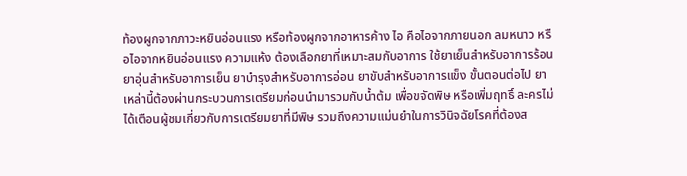ท้องผูกจากภาวะหยินอ่อนแรง หรือท้องผูกจากอาหารค้าง ไอ คือไอจากภายนอก ลมหนาว หรือไอจากหยินอ่อนแรง ความแห้ง ต้องเลือกยาที่เหมาะสมกับอาการ ใช้ยาเย็นสำหรับอาการร้อน ยาอุ่นสำหรับอาการเย็น ยาบำรุงสำหรับอาการอ่อน ยาขับสำหรับอาการแข็ง ขั้นตอนต่อไป ยาเหล่านี้ต้องผ่านกระบวนการเตรียมก่อนนำมารวมกับน้ำต้ม เพื่อขจัดพิษ หรือเพิ่มฤทธิ์ ละครไม่ได้เตือนผู้ชมเกี่ยวกับการเตรียมยาที่มีพิษ รวมถึงความแม่นยำในการวินิจฉัยโรคที่ต้องส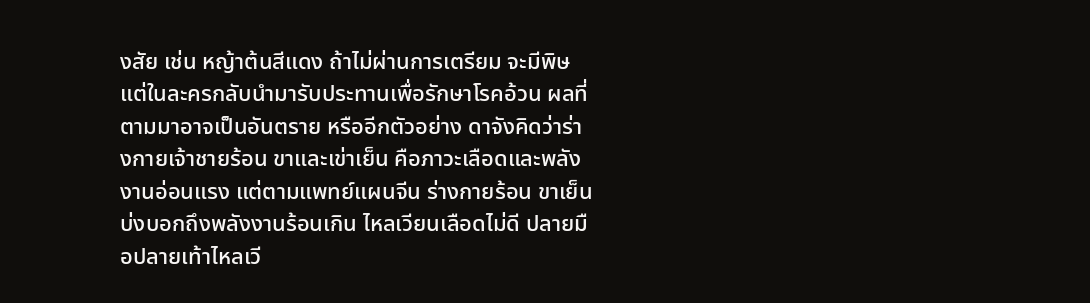งสัย เช่น หญ้าต้นสีแดง ถ้าไม่ผ่านการเตรียม จะมีพิษ แต่ในละครกลับนำมารับประทานเพื่อรักษาโรคอ้วน ผลที่ตามมาอาจเป็นอันตราย หรืออีกตัวอย่าง ดาจังคิดว่าร่างกายเจ้าชายร้อน ขาและเข่าเย็น คือภาวะเลือดและพลังงานอ่อนแรง แต่ตามแพทย์แผนจีน ร่างกายร้อน ขาเย็น บ่งบอกถึงพลังงานร้อนเกิน ไหลเวียนเลือดไม่ดี ปลายมือปลายเท้าไหลเวี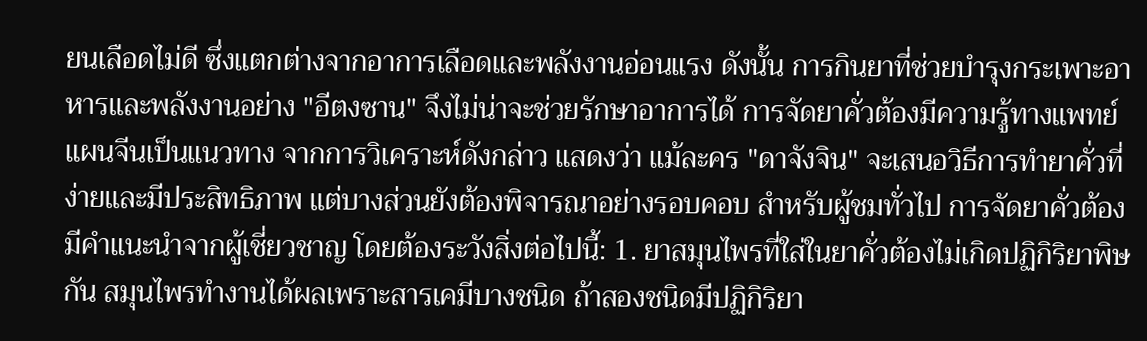ยนเลือดไม่ดี ซึ่งแตกต่างจากอาการเลือดและพลังงานอ่อนแรง ดังนั้น การกินยาที่ช่วยบำรุงกระเพาะอาหารและพลังงานอย่าง "อีตงซาน" จึงไม่น่าจะช่วยรักษาอาการได้ การจัดยาคั่วต้องมีความรู้ทางแพทย์แผนจีนเป็นแนวทาง จากการวิเคราะห์ดังกล่าว แสดงว่า แม้ละคร "ดาจังจิน" จะเสนอวิธีการทำยาคั่วที่ง่ายและมีประสิทธิภาพ แต่บางส่วนยังต้องพิจารณาอย่างรอบคอบ สำหรับผู้ชมทั่วไป การจัดยาคั่วต้องมีคำแนะนำจากผู้เชี่ยวชาญ โดยต้องระวังสิ่งต่อไปนี้: 1. ยาสมุนไพรที่ใส่ในยาคั่วต้องไม่เกิดปฏิกิริยาพิษกัน สมุนไพรทำงานได้ผลเพราะสารเคมีบางชนิด ถ้าสองชนิดมีปฏิกิริยา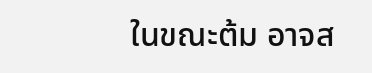ในขณะต้ม อาจส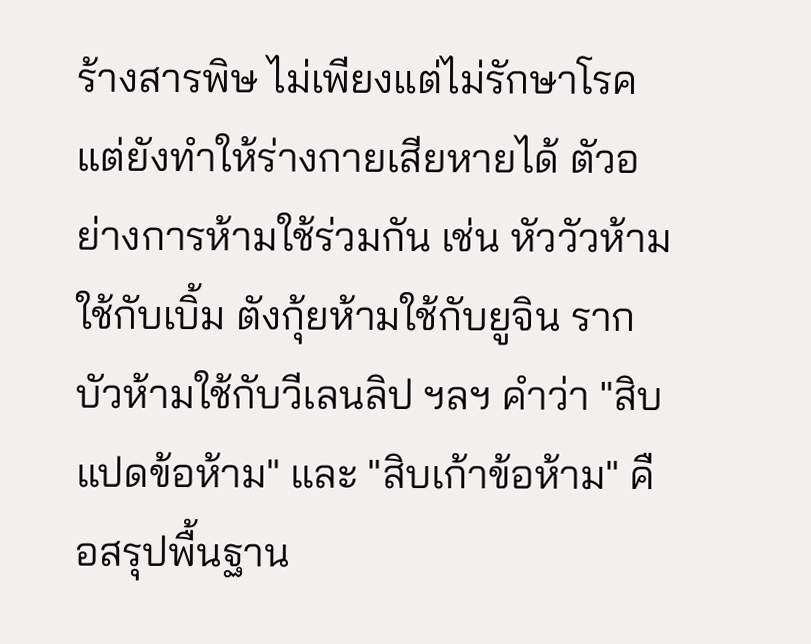ร้างสารพิษ ไม่เพียงแต่ไม่รักษาโรค แต่ยังทำให้ร่างกายเสียหายได้ ตัวอย่างการห้ามใช้ร่วมกัน เช่น หัววัวห้ามใช้กับเบิ้ม ตังกุ้ยห้ามใช้กับยูจิน รากบัวห้ามใช้กับวีเลนลิป ฯลฯ คำว่า "สิบแปดข้อห้าม" และ "สิบเก้าข้อห้าม" คือสรุปพื้นฐาน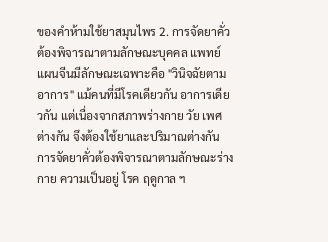ของคำห้ามใช้ยาสมุนไพร 2. การจัดยาคั่วต้องพิจารณาตามลักษณะบุคคล แพทย์แผนจีนมีลักษณะเฉพาะคือ "วินิจฉัยตามอาการ" แม้คนที่มีโรคเดียวกัน อาการเดียวกัน แต่เนื่องจากสภาพร่างกาย วัย เพศ ต่างกัน จึงต้องใช้ยาและปริมาณต่างกัน การจัดยาคั่วต้องพิจารณาตามลักษณะร่างกาย ความเป็นอยู่ โรค ฤดูกาล ฯ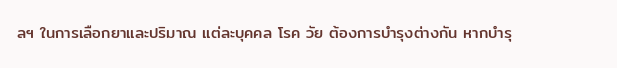ลฯ ในการเลือกยาและปริมาณ แต่ละบุคคล โรค วัย ต้องการบำรุงต่างกัน หากบำรุ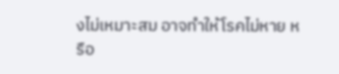งไม่เหมาะสม อาจทำให้โรคไม่หาย หรือ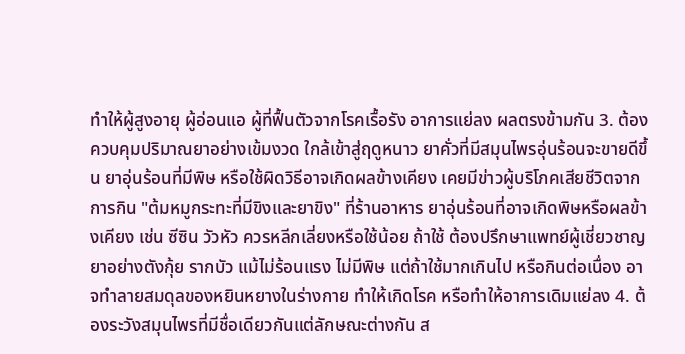ทำให้ผู้สูงอายุ ผู้อ่อนแอ ผู้ที่ฟื้นตัวจากโรคเรื้อรัง อาการแย่ลง ผลตรงข้ามกัน 3. ต้องควบคุมปริมาณยาอย่างเข้มงวด ใกล้เข้าสู่ฤดูหนาว ยาคั่วที่มีสมุนไพรอุ่นร้อนจะขายดีขึ้น ยาอุ่นร้อนที่มีพิษ หรือใช้ผิดวิธีอาจเกิดผลข้างเคียง เคยมีข่าวผู้บริโภคเสียชีวิตจากการกิน "ต้มหมูกระทะที่มีขิงและยาขิง" ที่ร้านอาหาร ยาอุ่นร้อนที่อาจเกิดพิษหรือผลข้างเคียง เช่น ซีซิน วัวหัว ควรหลีกเลี่ยงหรือใช้น้อย ถ้าใช้ ต้องปรึกษาแพทย์ผู้เชี่ยวชาญ ยาอย่างตังกุ้ย รากบัว แม้ไม่ร้อนแรง ไม่มีพิษ แต่ถ้าใช้มากเกินไป หรือกินต่อเนื่อง อาจทำลายสมดุลของหยินหยางในร่างกาย ทำให้เกิดโรค หรือทำให้อาการเดิมแย่ลง 4. ต้องระวังสมุนไพรที่มีชื่อเดียวกันแต่ลักษณะต่างกัน ส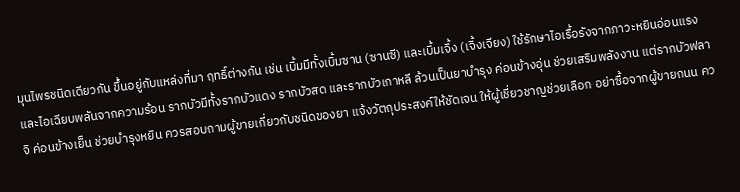มุนไพรชนิดเดียวกัน ขึ้นอยู่กับแหล่งที่มา ฤทธิ์ต่างกัน เช่น เบิ้มมีทั้งเบิ้มซาน (ซานซี) และเบิ้มเจิ้ง (เจิ้งเจียง) ใช้รักษาไอเรื้อรังจากภาวะหยินอ่อนแรง และไอเฉียบพลันจากความร้อน รากบัวมีทั้งรากบัวแดง รากบัวสด และรากบัวเกาหลี ล้วนเป็นยาบำรุง ค่อนข้างอุ่น ช่วยเสริมพลังงาน แต่รากบัวฟลาจิ ค่อนข้างเย็น ช่วยบำรุงหยิน ควรสอบถามผู้ขายเกี่ยวกับชนิดของยา แจ้งวัตถุประสงค์ให้ชัดเจน ให้ผู้เชี่ยวชาญช่วยเลือก อย่าซื้อจากผู้ขายถนน คว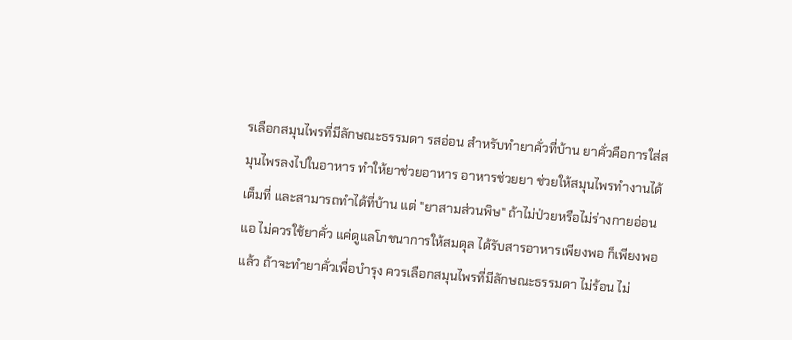รเลือกสมุนไพรที่มีลักษณะธรรมดา รสอ่อน สำหรับทำยาคั่วที่บ้าน ยาคั่วคือการใส่สมุนไพรลงไปในอาหาร ทำให้ยาช่วยอาหาร อาหารช่วยยา ช่วยให้สมุนไพรทำงานได้เต็มที่ และสามารถทำได้ที่บ้าน แต่ "ยาสามส่วนพิษ" ถ้าไม่ป่วยหรือไม่ร่างกายอ่อนแอ ไม่ควรใช้ยาคั่ว แค่ดูแลโภชนาการให้สมดุล ได้รับสารอาหารเพียงพอ ก็เพียงพอแล้ว ถ้าจะทำยาคั่วเพื่อบำรุง ควรเลือกสมุนไพรที่มีลักษณะธรรมดา ไม่ร้อน ไม่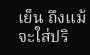เย็น ถึงแม้จะใส่ปริ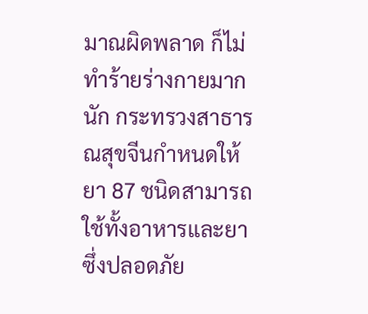มาณผิดพลาด ก็ไม่ทำร้ายร่างกายมากนัก กระทรวงสาธารณสุขจีนกำหนดให้ยา 87 ชนิดสามารถใช้ทั้งอาหารและยา ซึ่งปลอดภัย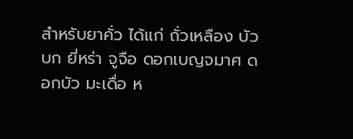สำหรับยาคั่ว ได้แก่ ถั่วเหลือง บัวบก ยี่หร่า จูจือ ดอกเบญจมาศ ดอกบัว มะเดื่อ ห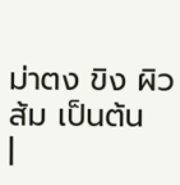ม่าตง ขิง ผิวส้ม เป็นต้น
|